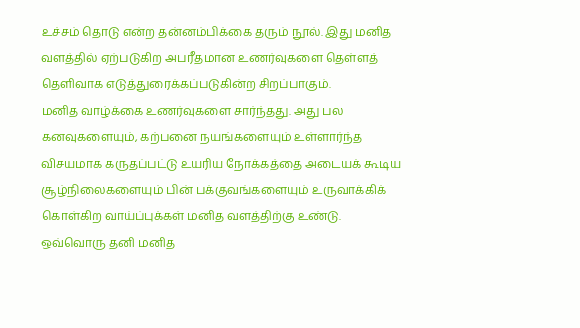உச்சம் தொடு என்ற தன்னம்பிக்கை தரும் நூல். இது மனித வளத்தில் ஏற்படுகிற அபரீதமான உணர்வுகளை தெள்ளத் தெளிவாக எடுத்துரைக்கப்படுகின்ற சிறப்பாகும்.
மனித வாழ்க்கை உணர்வுகளை சார்ந்தது. அது பல கனவுகளையும், கற்பனை நயங்களையும் உள்ளார்ந்த விசயமாக கருதப்பட்டு உயரிய நோக்கத்தை அடையக் கூடிய சூழ்நிலைகளையும் பின் பக்குவங்களையும் உருவாக்கிக் கொள்கிற வாய்ப்புக்கள் மனித வளத்திற்கு உண்டு.
ஒவ்வொரு தனி மனித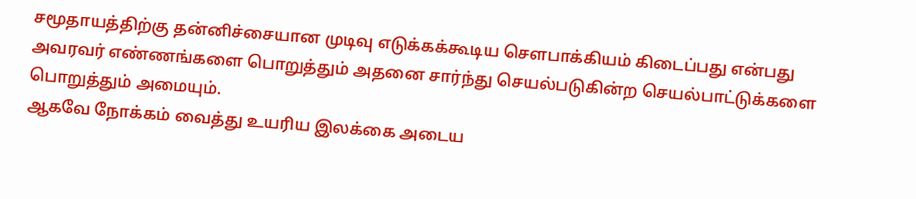சமூதாயத்திற்கு தன்னிச்சையான முடிவு எடுக்கக்கூடிய சௌபாக்கியம் கிடைப்பது என்பது அவரவர் எண்ணங்களை பொறுத்தும் அதனை சார்ந்து செயல்படுகின்ற செயல்பாட்டுக்களை பொறுத்தும் அமையும்.
ஆகவே நோக்கம் வைத்து உயரிய இலக்கை அடைய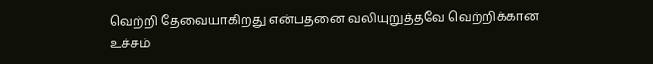வெற்றி தேவையாகிறது என்பதனை வலியுறுத்தவே வெற்றிக்கான உச்சம்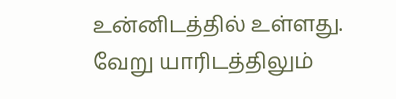உன்னிடத்தில் உள்ளது. வேறு யாரிடத்திலும்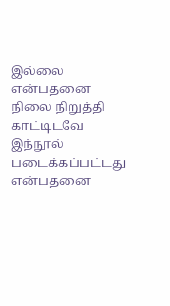இல்லை என்பதனை நிலை நிறுத்தி காட்டிடவே இந்நூல் படைக்கப்பட்டது என்பதனை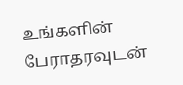உங்களின் பேராதரவுடன்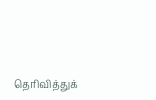தெரிவித்துக்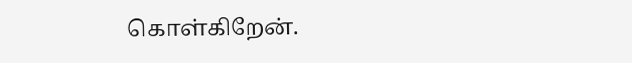கொள்கிறேன்.